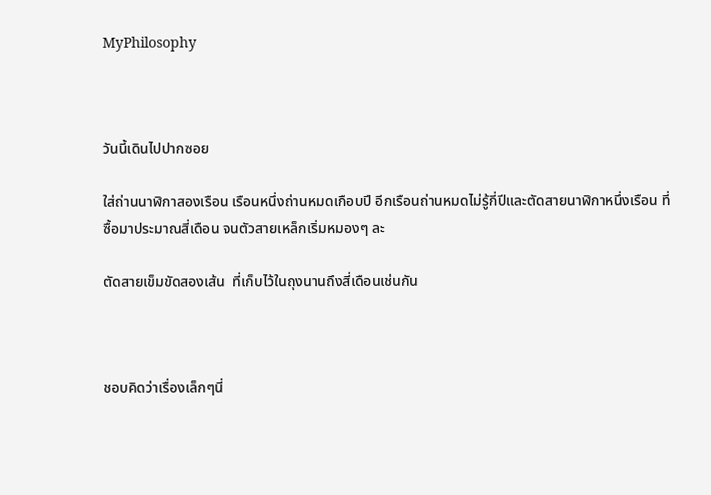MyPhilosophy



วันนี้เดินไปปากซอย

ใส่ถ่านนาฬิกาสองเรือน เรือนหนึ่งถ่านหมดเกือบปี อีกเรือนถ่านหมดไม่รู้กี่ปีและตัดสายนาฬิกาหนึ่งเรือน ที่ซื้อมาประมาณสี่เดือน จนตัวสายเหล็กเริ่มหมองๆ ละ

ตัดสายเข็มขัดสองเส้น  ที่เก็บไว้ในถุงนานถึงสี่เดือนเช่นกัน



ชอบคิดว่าเรื่องเล็กๆนี่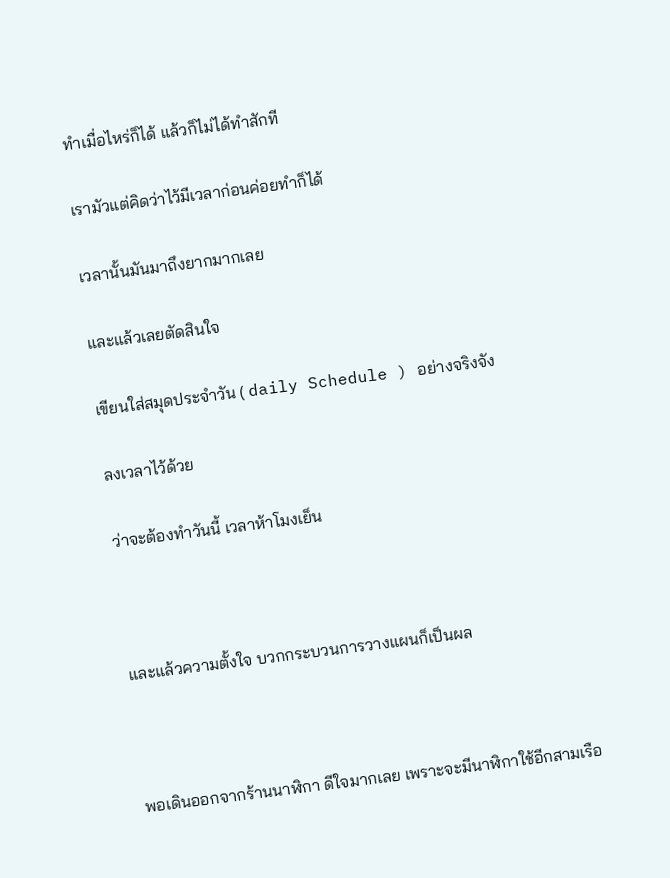ทำเมื่อไหร่ก็ได้ แล้วก็ไม่ได้ทำสักที

เรามัวแต่คิดว่าไว้มีเวลาก่อนค่อยทำก็ได้

เวลานั้นมันมาถึงยากมากเลย

และแล้วเลยตัดสินใจ

เขียนใส่สมุดประจำวัน ( daily Schedule ) อย่างจริงจัง

ลงเวลาไว้ด้วย

ว่าจะต้องทำวันนี้ เวลาห้าโมงเย็น



และแล้วความตั้งใจ บวกกระบวนการวางแผนก็เป็นผล



พอเดินออกจากร้านนาฬิกา ดีใจมากเลย เพราะจะมีนาฬิกาใช้อีกสามเรือ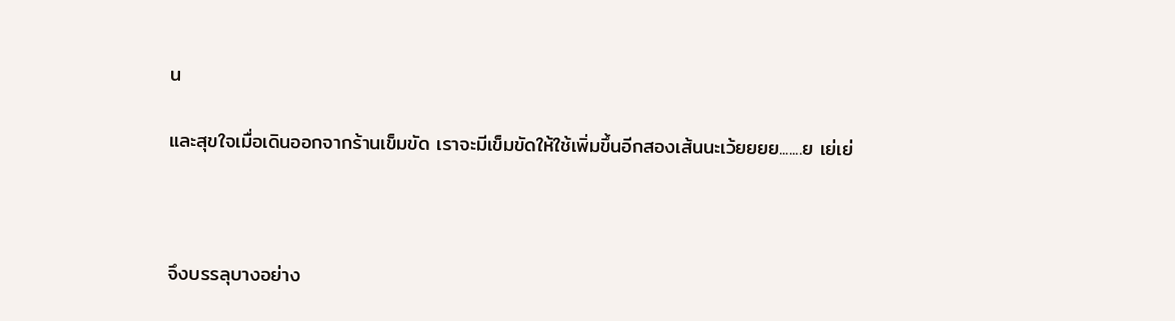น

และสุขใจเมื่อเดินออกจากร้านเข็มขัด เราจะมีเข็มขัดให้ใช้เพิ่มขึ้นอีกสองเส้นนะเว้ยยยย.......ย เย่เย่



จึงบรรลุบางอย่าง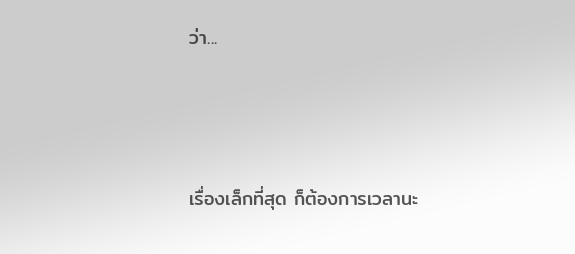ว่า...



เรื่องเล็กที่สุด ก็ต้องการเวลานะ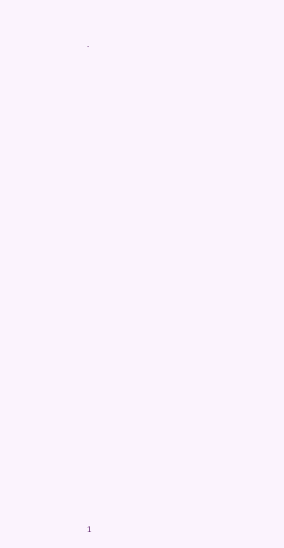.





























1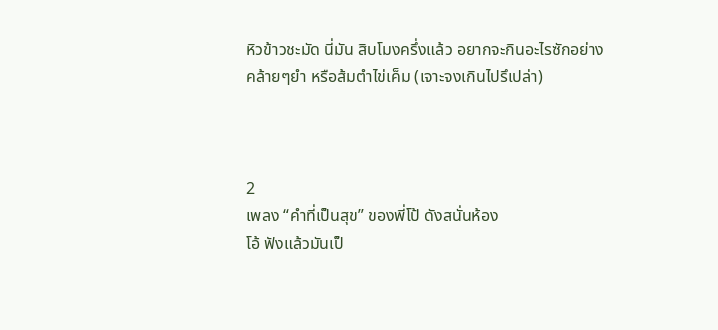หิวข้าวชะมัด นี่มัน สิบโมงครึ่งแล้ว อยากจะกินอะไรซักอย่าง
คล้ายๆยำ หรือส้มตำไข่เค็ม (เจาะจงเกินไปรึเปล่า)



2
เพลง “คำที่เป็นสุข” ของพี่โป้ ดังสนั่นห้อง
โอ้ ฟังแล้วมันเป็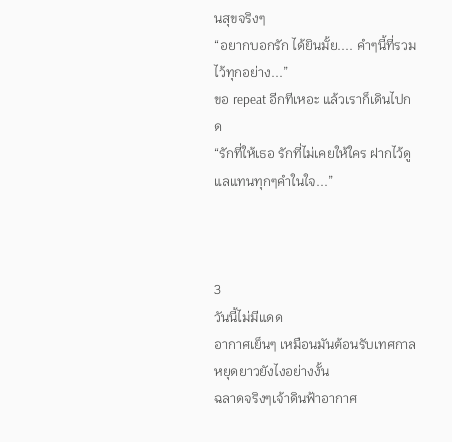นสุขจริงๆ
“อยากบอกรัก ได้ยินมั้ย.... คำๆนี้ที่รวมไว้ทุกอย่าง...”
ขอ repeat อีกทีเหอะ แล้วเราก็เดินไปกด
“รักที่ให้เธอ รักที่ไม่เคยให้ใคร ฝากไว้ดูแลแทนทุกๆคำในใจ...”



3
วันนี้ไม่มีแดด
อากาศเย็นๆ เหมือนมันต้อนรับเทศกาลหยุดยาวยังไงอย่างงั้น
ฉลาดจริงๆเจ้าดินฟ้าอากาศ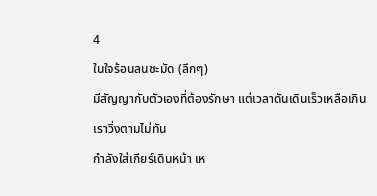4
ในใจร้อนลนชะมัด (ลึกๆ)
มีสัญญากับตัวเองที่ต้องรักษา แต่เวลาดันเดินเร็วเหลือเกิน
เราวิ่งตามไม่ทัน
กำลังใส่เกียร์เดินหน้า เห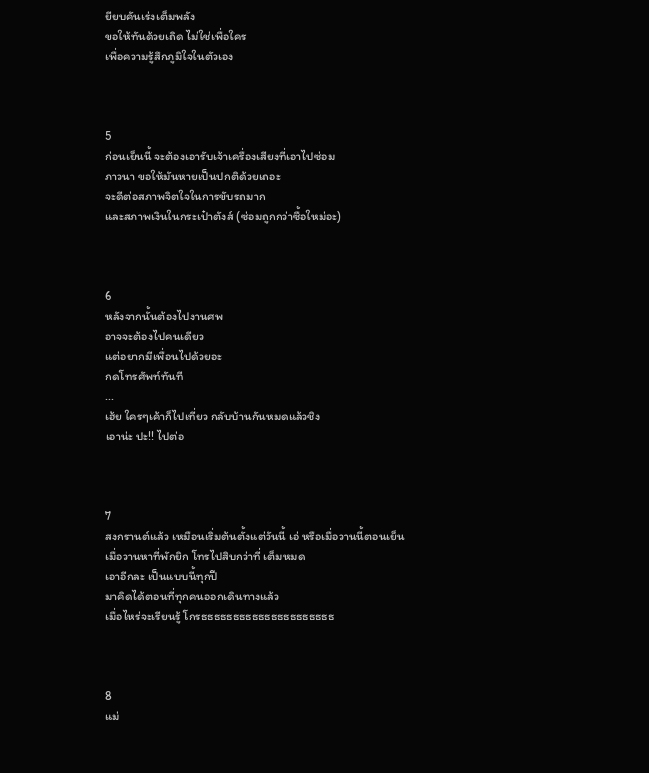ยียบคันเร่งเต็มพลัง
ขอให้ทันด้วยเถิด ไม่ใช่เพื่อใคร
เพื่อความรู้สึกภูมิใจในตัวเอง



5
ก่อนเย็นนี้ จะต้องเอารับเจ้าเครื่องเสียงที่เอาไปซ่อม
ภาวนา ขอให้มันหายเป็นปกติด้วยเถอะ
จะดีต่อสภาพจิตใจในการขับรถมาก
และสภาพเงินในกระเป๋าตังส์ (ซ่อมถูกกว่าซื้อใหม่อะ)



6
หลังจากนั้นต้องไปงานศพ
อาจจะต้องไปคนเดียว
แต่อยากมีเพื่อนไปด้วยอะ
กดโทรศัพท์ทันที
...
เฮ้ย ใครๆเค้าก็ไปเที่ยว กลับบ้านกันหมดแล้วชิง
เอาน่ะ ปะ!! ไปต่อ



7
สงกรานต์แล้ว เหมือนเริ่มต้นตั้งแต่วันนี้ เอ่ หรือเมื่อวานนี้ตอนเย็น
เมื่อวานหาที่พักยิก โทรไปสิบกว่าที่ เต็มหมด
เอาอีกละ เป็นแบบนี้ทุกปี
มาคิดได้ตอนที่ทุกคนออกเดินทางแล้ว
เมื่อไหร่จะเรียนรู้ โกรธธธธธธธธธธธธธธธธธธธธธ



8
แม่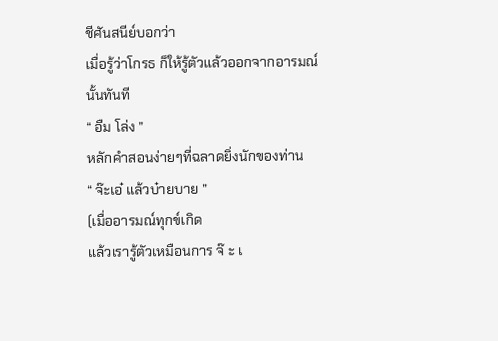ชีศันสนีย์บอกว่า
เมื่อรู้ว่าโกรธ ก็ให้รู้ตัวแล้วออกจากอารมณ์นั้นทันที
“ อืม โล่ง ”
หลักคำสอนง่ายๆที่ฉลาดยิ่งนักของท่าน
“ จ๊ะเอ๋ แล้วบ๋ายบาย ”
(เมื่ออารมณ์ทุกข์เกิด
แล้วเรารู้ตัวเหมือนการ จ๊ ะ เ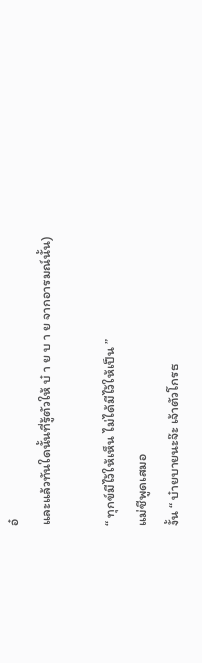อ๋
และแล้วทันใดนั้นที่รู้ตัวให้ บ๋ า ย บ า ย จากอารมณ์นั้น)

“ ทุกข์มีไว้ให้เห็น ไม่ได้มีไว้ให้เป็น ”
แม่ชีพูดเสมอ
งั้น “ บ๋ายบายนะจ๊ะ เจ้าตัวโกรธ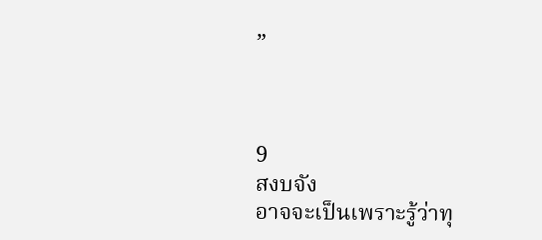”



9
สงบจัง
อาจจะเป็นเพราะรู้ว่าทุ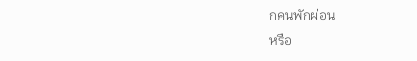กคนพักผ่อน
หรือ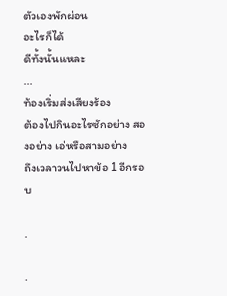ตัวเองพักผ่อน
อะไรก็ได้
ดีทั้งนั้นแหละ
...
ท้องเริ่มส่งเสียงร้อง
ต้องไปกินอะไรซักอย่าง สองอย่าง เอ่หรือสามอย่าง
ถึงเวลาวนไปหาข้อ 1 อีกรอบ

.

.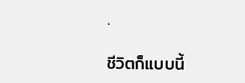.

ชีวิตก็แบบนี้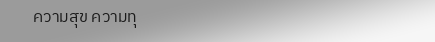ความสุข ความทุ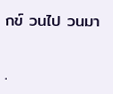กข์ วนไป วนมา

.